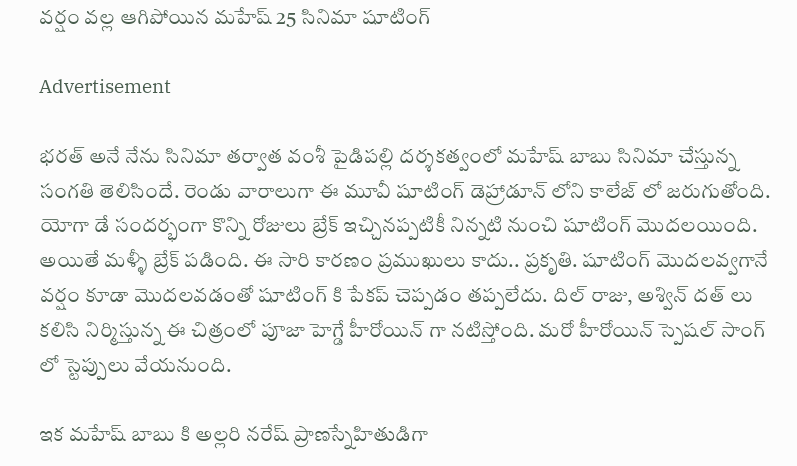వర్షం వల్ల ఆగిపోయిన మహేష్ 25 సినిమా షూటింగ్

Advertisement

భరత్ అనే నేను సినిమా తర్వాత వంశీ పైడిపల్లి దర్శకత్వంలో మహేష్ బాబు సినిమా చేస్తున్న సంగతి తెలిసిందే. రెండు వారాలుగా ఈ మూవీ షూటింగ్ డెహ్రాడూన్ లోని కాలేజ్ లో జరుగుతోంది. యోగా డే సందర్భంగా కొన్ని రోజులు బ్రేక్ ఇచ్చినప్పటికీ నిన్నటి నుంచి షూటింగ్ మొదలయింది. అయితే మళ్ళీ బ్రేక్ పడింది. ఈ సారి కారణం ప్రముఖులు కాదు.. ప్రకృతి. షూటింగ్ మొదలవ్వగానే వర్షం కూడా మొదలవడంతో షూటింగ్ కి పేకప్ చెప్పడం తప్పలేదు. దిల్ రాజు, అశ్విన్ దత్ లు కలిసి నిర్మిస్తున్న ఈ చిత్రంలో పూజా హెగ్డే హీరోయిన్ గా నటిస్తోంది. మరో హీరోయిన్ స్పెషల్ సాంగ్ లో స్టెప్పులు వేయనుంది.

ఇక మహేష్ బాబు కి అల్లరి నరేష్ ప్రాణస్నేహితుడిగా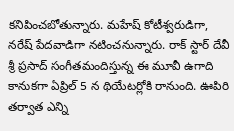కనిపించబోతున్నారు. మహేష్ కోటీశ్వరుడిగా, నరేష్ పేదవాడిగా నటించనున్నారు. రాక్ స్టార్ దేవీ శ్రీ ప్రసాద్ సంగీతమందిస్తున్న ఈ మూవీ ఉగాది కానుకగా ఏప్రిల్ 5 న థియేటర్లోకి రానుంది. ఊపిరి తర్వాత ఎన్ని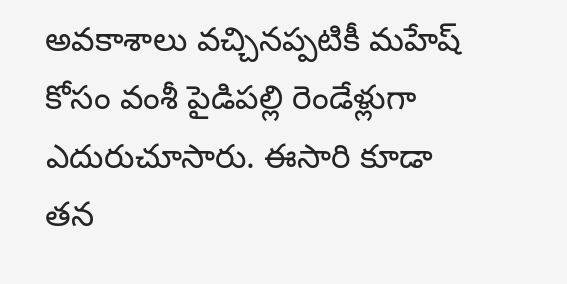అవకాశాలు వచ్చినప్పటికీ మహేష్ కోసం వంశీ పైడిపల్లి రెండేళ్లుగా ఎదురుచూసారు. ఈసారి కూడా తన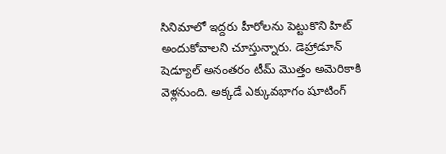సినిమాలో ఇద్దరు హీరోలను పెట్టుకొని హిట్ అందుకోవాలని చూస్తున్నారు. డెహ్రాడూన్ షెడ్యూల్ అనంతరం టీమ్ మొత్తం అమెరికాకి వెళ్లనుంది. అక్కడే ఎక్కువభాగం షూటింగ్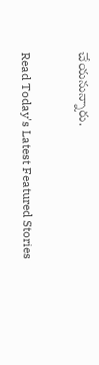చేయనున్నారు.

Read Today's Latest Featured Stories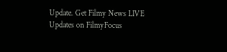Update. Get Filmy News LIVE Updates on FilmyFocus